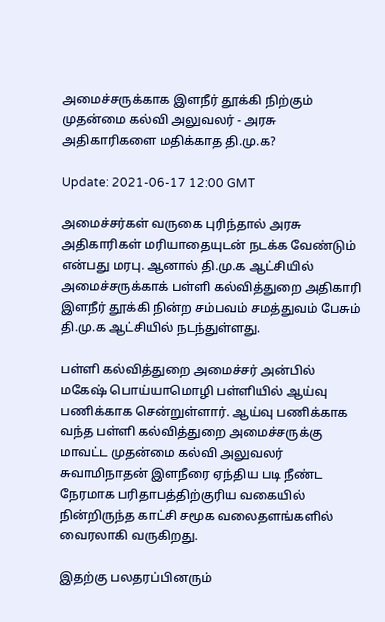அமைச்சருக்காக இளநீர் தூக்கி நிற்கும் முதன்மை கல்வி அலுவலர் - அரசு அதிகாரிகளை மதிக்காத தி.மு.க?

Update: 2021-06-17 12:00 GMT

அமைச்சர்கள் வருகை புரிந்தால் அரசு அதிகாரிகள் மரியாதையுடன் நடக்க வேண்டும் என்பது மரபு. ஆனால் தி.மு.க ஆட்சியில் அமைச்சருக்காக் பள்ளி கல்வித்துறை அதிகாரி இளநீர் தூக்கி நின்ற சம்பவம் சமத்துவம் பேசும் தி.மு.க ஆட்சியில் நடந்துள்ளது.

பள்ளி கல்வித்துறை அமைச்சர் அன்பில் மகேஷ் பொய்யாமொழி பள்ளியில் ஆய்வு பணிக்காக சென்றுள்ளார். ஆய்வு பணிக்காக வந்த பள்ளி கல்வித்துறை அமைச்சருக்கு மாவட்ட முதன்மை கல்வி அலுவலர் சுவாமிநாதன் இளநீரை ஏந்திய படி நீண்ட நேரமாக பரிதாபத்திற்குரிய வகையில் நின்றிருந்த காட்சி சமூக வலைதளங்களில் வைரலாகி வருகிறது.

இதற்கு பலதரப்பினரும்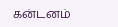கன்டனம்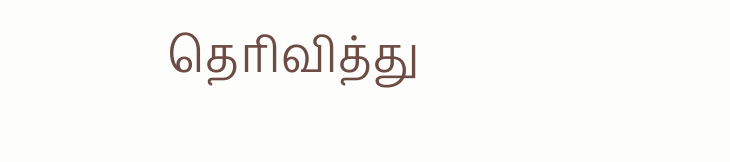தெரிவித்து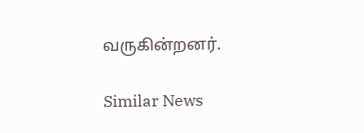வருகின்றனர்.

Similar News